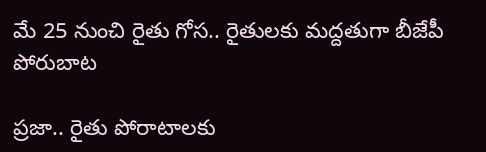మే 25 నుంచి రైతు గోస.. రైతులకు మద్దతుగా బీజేపీ పోరుబాట

ప్రజా.. రైతు పోరాటాలకు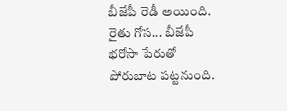బీజేపీ రెడీ అయింది. రైతు గోస... బీజేపీ భరోసా పేరుతో పోరుబాట పట్టనుంది.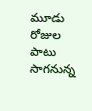మూడు రోజుల పాటు సాగనున్న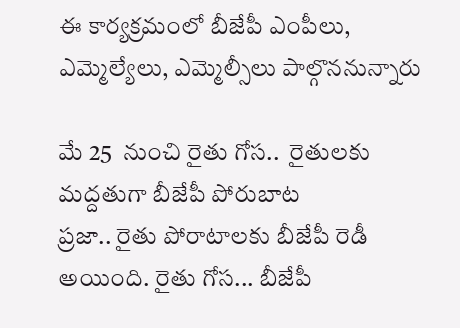ఈ కార్యక్రమంలో బీజేపీ ఎంపీలు, ఎమ్మెల్యేలు, ఎమ్మెల్సీలు పాల్గొననున్నారు

మే 25  నుంచి రైతు గోస..  రైతులకు మద్దతుగా బీజేపీ పోరుబాట
ప్రజా.. రైతు పోరాటాలకు బీజేపీ రెడీ అయింది. రైతు గోస... బీజేపీ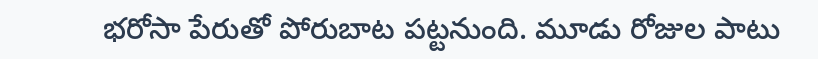భరోసా పేరుతో పోరుబాట పట్టనుంది. మూడు రోజుల పాటు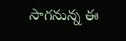సాగనున్న ఈ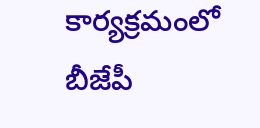కార్యక్రమంలో బీజేపీ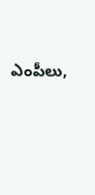ఎంపీలు,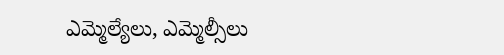ఎమ్మెల్యేలు, ఎమ్మెల్సీలు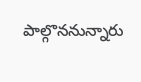పాల్గొననున్నారు